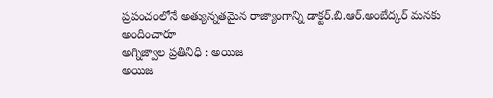ప్రపంచంలోనే అత్యున్నతమైన రాజ్యాంగాన్ని డాక్టర్.బి.ఆర్.అంబేద్కర్ మనకు అందించారూ
అగ్నిజ్వాల ప్రతినిధి : అయిజ
అయిజ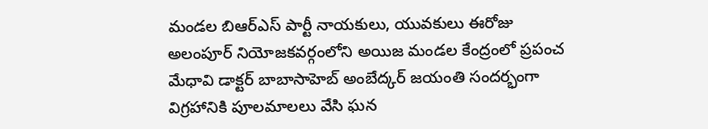మండల బిఆర్ఎస్ పార్టీ నాయకులు, యువకులు ఈరోజు అలంపూర్ నియోజకవర్గంలోని అయిజ మండల కేంద్రంలో ప్రపంచ మేధావి డాక్టర్ బాబాసాహెబ్ అంబేద్కర్ జయంతి సందర్భంగా విగ్రహానికి పూలమాలలు వేసి ఘన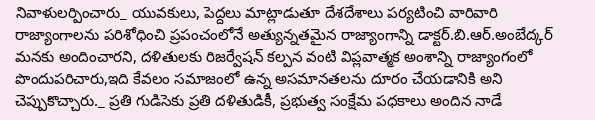నివాళులర్పించారు_ యువకులు, పెద్దలు మాట్లాడుతూ దేశదేశాలు పర్యటించి వారివారి రాజ్యాంగాలను పరిశోధించి ప్రపంచంలోనే అత్యున్నతమైన రాజ్యాంగాన్ని డాక్టర్.బి.ఆర్.అంబేద్కర్ మనకు అందించారని, దళితులకు రిజర్వేషన్ కల్పన వంటి విప్లవాత్మక అంశాన్ని రాజ్యాంగంలో పొందుపరిచారు,ఇది కేవలం సమాజంలో ఉన్న అసమానతలను దూరం చేయడానికి అని చెప్పుకొచ్చారు._ ప్రతి గుడిసెకు ప్రతి దళితుడికీ, ప్రభుత్వ సంక్షేమ పధకాలు అందిన నాడే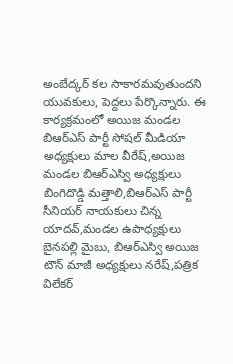అంబేద్కర్ కల సాకారమవుతుందని యువకులు, పెద్దలు పేర్కొన్నారు. ఈ కార్యక్రమంలో అయిజ మండల బిఆర్ఎస్ పార్టీ సోషల్ మీడియా అధ్యక్షులు మాల వీరేష్,అయిజ మండల బిఆర్ఎస్వి అధ్యక్షులు బింగిదొడ్డి మత్తాలి,బిఆర్ఎస్ పార్టీ సీనియర్ నాయకులు చిన్న యాదవ్,మండల ఉపాధ్యక్షులు బైనపల్లి మైబు, బిఆర్ఎస్వి అయిజ టౌన్ మాజీ అధ్యక్షులు నరేష్,పత్రిక విలేకర్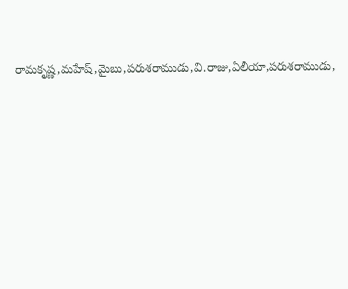రామకృష్ణ,మహేష్,మైబు,పరుశరాముడు,వి.రాజు,ఏలీయా,పరుశరాముడు,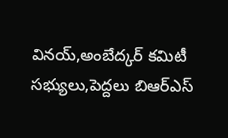వినయ్,అంబేద్కర్ కమిటీ సభ్యులు,పెద్దలు బిఆర్ఎస్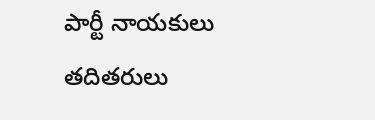పార్టీ నాయకులు తదితరులు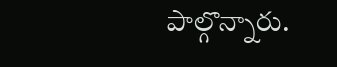పాల్గొన్నారు.